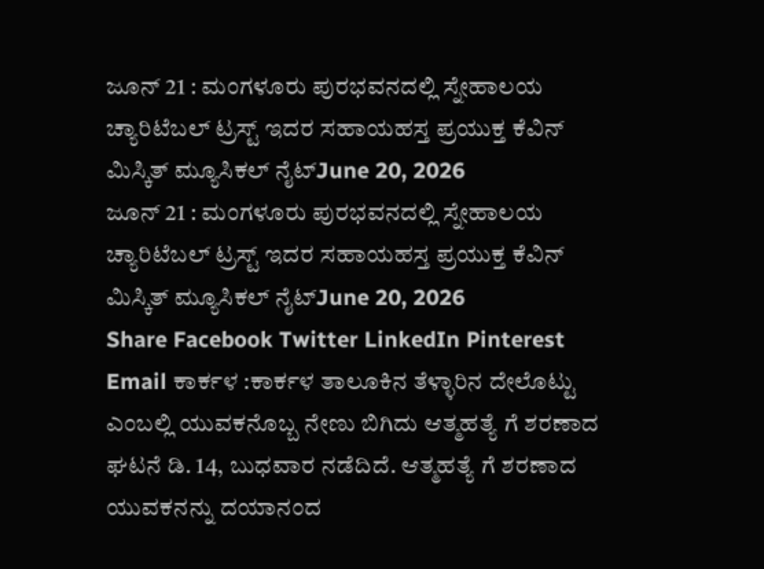ಜೂನ್ 21 : ಮಂಗಳೂರು ಪುರಭವನದಲ್ಲಿ ಸ್ನೇಹಾಲಯ ಚ್ಯಾರಿಟೆಬಲ್ ಟ್ರಸ್ಟ್ ಇದರ ಸಹಾಯಹಸ್ತ ಪ್ರಯುಕ್ತ ಕೆವಿನ್ ಮಿಸ್ಕಿತ್ ಮ್ಯೂಸಿಕಲ್ ನೈಟ್June 20, 2026
ಜೂನ್ 21 : ಮಂಗಳೂರು ಪುರಭವನದಲ್ಲಿ ಸ್ನೇಹಾಲಯ ಚ್ಯಾರಿಟೆಬಲ್ ಟ್ರಸ್ಟ್ ಇದರ ಸಹಾಯಹಸ್ತ ಪ್ರಯುಕ್ತ ಕೆವಿನ್ ಮಿಸ್ಕಿತ್ ಮ್ಯೂಸಿಕಲ್ ನೈಟ್June 20, 2026
Share Facebook Twitter LinkedIn Pinterest Email ಕಾರ್ಕಳ :ಕಾರ್ಕಳ ತಾಲೂಕಿನ ತೆಳ್ಳಾರಿನ ದೇಲೊಟ್ಟು ಎಂಬಲ್ಲಿ ಯುವಕನೊಬ್ಬ ನೇಣು ಬಿಗಿದು ಆತ್ಮಹತ್ಯೆ ಗೆ ಶರಣಾದ ಘಟನೆ ಡಿ. 14, ಬುಧವಾರ ನಡೆದಿದೆ. ಆತ್ಮಹತ್ಯೆ ಗೆ ಶರಣಾದ ಯುವಕನನ್ನು ದಯಾನಂದ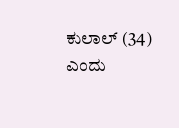ಕುಲಾಲ್ (34) ಎಂದು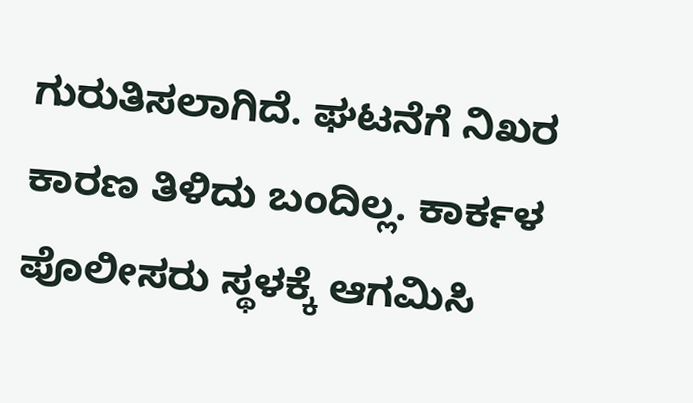ಗುರುತಿಸಲಾಗಿದೆ. ಘಟನೆಗೆ ನಿಖರ ಕಾರಣ ತಿಳಿದು ಬಂದಿಲ್ಲ. ಕಾರ್ಕಳ ಪೊಲೀಸರು ಸ್ಥಳಕ್ಕೆ ಆಗಮಿಸಿ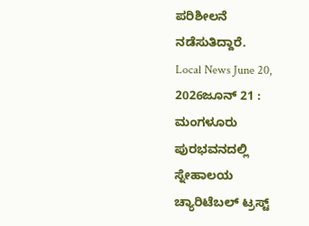ಪರಿಶೀಲನೆ ನಡೆಸುತಿದ್ದಾರೆ.
Local News June 20, 2026ಜೂನ್ 21 : ಮಂಗಳೂರು ಪುರಭವನದಲ್ಲಿ ಸ್ನೇಹಾಲಯ ಚ್ಯಾರಿಟೆಬಲ್ ಟ್ರಸ್ಟ್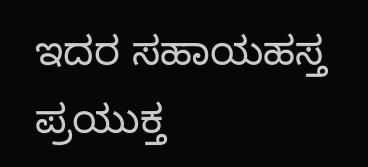ಇದರ ಸಹಾಯಹಸ್ತ ಪ್ರಯುಕ್ತ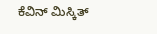ಕೆವಿನ್ ಮಿಸ್ಕಿತ್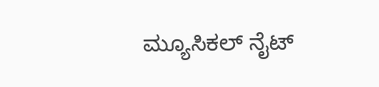ಮ್ಯೂಸಿಕಲ್ ನೈಟ್